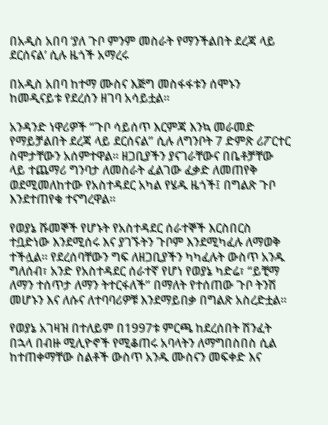በአዲስ አበባ ‘ያለ ጉቦ ምንም መስራት የማንችልበት ደረጃ ላይ ደርሰናል’ ሲሉ ዜጎች አማረሩ

በአዲስ አበባ ከተማ ሙስና እጅግ መስፋፋቱን ሰሞኑን ከመዲናይቱ የደረሰን ዘገባ አሳይቷል።

አንዳንድ ነዋሪዎች “ጉቦ ሳይሰጥ እርምጃ እንኳ መራመድ የማይቻልበት ደረጃ ላይ ደርሰናል” ሲሉ ለግንቦት 7 ድምጽ ሪፖርተር ስሞታቸውን አሰምተዋል። ዘጋቢያችን ያናገራቸውና በቤቶቻቸው ላይ ተጨማሪ ግንባታ ለመስራት ፈልገው ፈቃድ ለመጠየቅ ወደሚመለከተው የአስተዳደር አካል የሄዱ ዜጎች፤ በግልጽ ጉቦ እንደተጠየቁ ተናግረዋል።

የወያኔ ሹመኞች የሆኑት የአስተዳደር ሰራተኞች እርስበርስ ተቧድነው እንደሚሰሩ እና ያገኙትን ጉቦም እንደሚካፈሉ ለማወቅ ተችሏል። የደረሰባቸውን ግፍ ለዘጋቢያችን ካካፈሉት ውስጥ አንዱ ግለሰብ፣ አንድ የአስተዳደር ሰራተኛ የሆነ የወያኔ ካድሬ፣ “ይቺማ ለማን ተሰጥታ ለማን ትተርፋለች” በማለት የተሰጠው ጉቦ ትንሽ መሆኑን እና ለሱና ለተባባሪዎቹ እንደማይበቃ በግልጽ አስረድቷል።

የወያኔ አገዛዝ በተለይም በ1997ቱ ምርጫ ከደረሰበት ሽንፈት በኋላ በብዙ ሚሊዮኖች የሚቆጠሩ አባላትን ለማግበስበስ ሲል ከተጠቀማቸው ስልቶች ውስጥ አንዱ ሙስናን መፍቀድ እና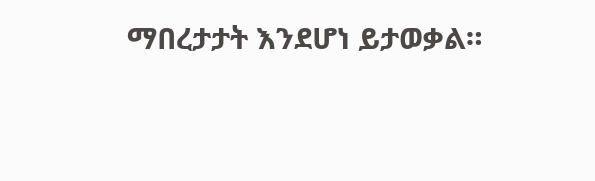ማበረታታት እንደሆነ ይታወቃል።